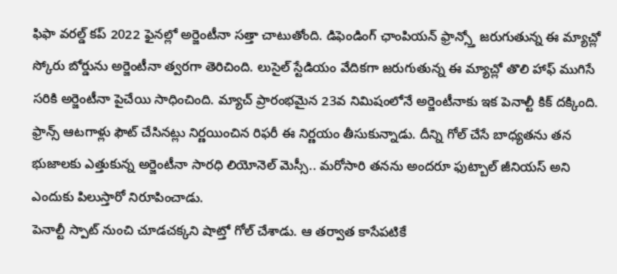ఫిఫా వరల్డ్ కప్ 2022 ఫైనల్లో అర్జెంటీనా సత్తా చాటుతోంది. డిఫెండింగ్ ఛాంపియన్ ఫ్రాన్స్తో జరుగుతున్న ఈ మ్యాచ్లో స్కోరు బోర్డును అర్జెంటీనా త్వరగా తెరిచింది. లుసైల్ స్టేడియం వేదికగా జరుగుతున్న ఈ మ్యాచ్లో తొలి హాఫ్ ముగిసే సరికి అర్జెంటీనా పైచేయి సాధించింది. మ్యాచ్ ప్రారంభమైన 23వ నిమిషంలోనే అర్జెంటీనాకు ఇక పెనాల్టీ కిక్ దక్కింది. ఫ్రాన్స్ ఆటగాళ్లు ఫౌట్ చేసినట్లు నిర్ణయించిన రిఫరీ ఈ నిర్ణయం తీసుకున్నాడు. దీన్ని గోల్ చేసే బాధ్యతను తన భుజాలకు ఎత్తుకున్న అర్జెంటీనా సారధి లియోనెల్ మెస్సీ.. మరోసారి తనను అందరూ ఫుట్బాల్ జీనియస్ అని ఎందుకు పిలుస్తారో నిరూపించాడు.
పెనాల్టీ స్పాట్ నుంచి చూడచక్కని షాట్తో గోల్ చేశాడు. ఆ తర్వాత కాసేపటికే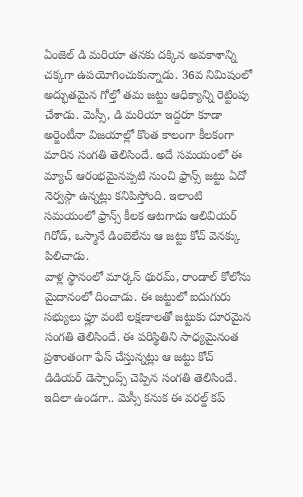ఏంజెల్ డి మరియా తనకు దక్కిన అవకాశాన్ని చక్కగా ఉపయోగించుకున్నాడు. 36వ నిమిషంలో అద్భుతమైన గోల్తో తమ జట్టు ఆధిక్యాన్ని రెట్టింపు చేశాడు. మెస్సీ, డి మరియా ఇద్దరూ కూడా అర్జెంటీనా విజయాల్లో కొంత కాలంగా కీలకంగా మారిన సంగతి తెలిసిందే. అదే సమయంలో ఈ మ్యాచ్ ఆరంభమైనప్పటి నుంచి ఫ్రాన్స్ జట్టు ఏదో నెర్వస్గా ఉన్నట్లు కనిపిస్తోంది. ఇలాంటి సమయంలో ఫ్రాన్స్ కీలక ఆటగాడు ఆలివియర్ గిరోడ్, ఒస్మానే డింబెలేను ఆ జట్టు కోచ్ వెనక్కు పిలిచాడు.
వాళ్ల స్థానంలో మార్కస్ థురమ్, రాండాల్ కోలోను మైదానంలో దించాడు. ఈ జట్టులో ఐదుగురు సభ్యులు ఫ్లూ వంటి లక్షణాలతో జట్టుకు దూరమైన సంగతి తెలిసిందే. ఈ పరిస్థితిని సాధ్యమైనంత ప్రశాంతంగా ఫేస్ చేస్తున్నట్లు ఆ జట్టు కోచ్ డిడియర్ డెస్చాంప్స్ చెప్పిన సంగతి తెలిసిందే. ఇదిలా ఉండగా.. మెస్సీ కనుక ఈ వరల్డ్ కప్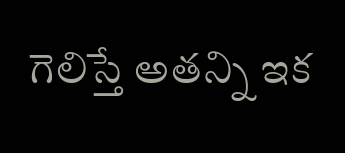గెలిస్తే అతన్ని ఇక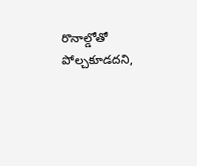రొనాల్డోతో పోల్చకూడదని,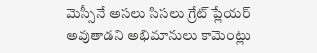మెస్సీనే అసలు సిసలు గ్రేట్ ప్లేయర్ అవుతాడని అభిమానులు కామెంట్లు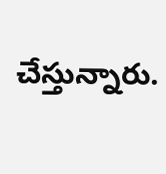చేస్తున్నారు.